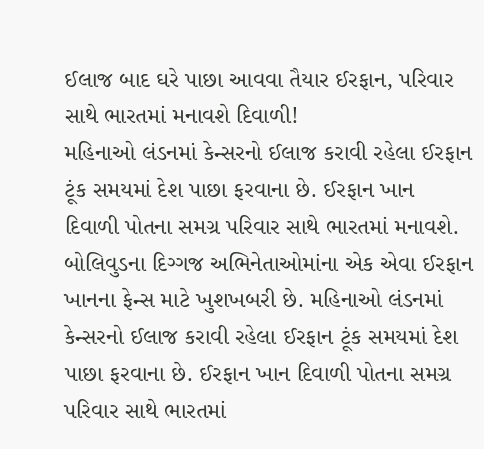ઈલાજ બાદ ઘરે પાછા આવવા તૈયાર ઈરફાન, પરિવાર સાથે ભારતમાં મનાવશે દિવાળી!
મહિનાઓ લંડનમાં કેન્સરનો ઈલાજ કરાવી રહેલા ઈરફાન ટૂંક સમયમાં દેશ પાછા ફરવાના છે. ઈરફાન ખાન દિવાળી પોતના સમગ્ર પરિવાર સાથે ભારતમાં મનાવશે.
બોલિવુડના દિગ્ગજ અભિનેતાઓમાંના એક એવા ઈરફાન ખાનના ફેન્સ માટે ખુશખબરી છે. મહિનાઓ લંડનમાં કેન્સરનો ઈલાજ કરાવી રહેલા ઈરફાન ટૂંક સમયમાં દેશ પાછા ફરવાના છે. ઈરફાન ખાન દિવાળી પોતના સમગ્ર પરિવાર સાથે ભારતમાં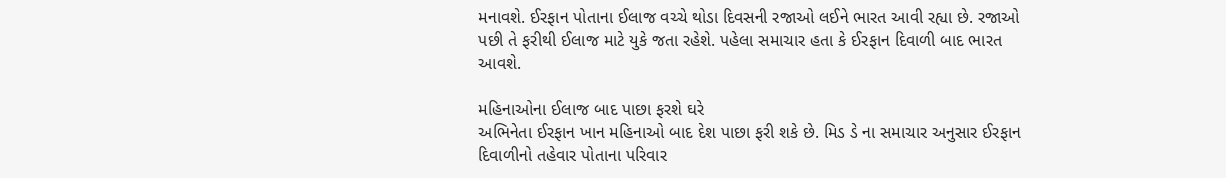મનાવશે. ઈરફાન પોતાના ઈલાજ વચ્ચે થોડા દિવસની રજાઓ લઈને ભારત આવી રહ્યા છે. રજાઓ પછી તે ફરીથી ઈલાજ માટે યુકે જતા રહેશે. પહેલા સમાચાર હતા કે ઈરફાન દિવાળી બાદ ભારત આવશે.

મહિનાઓના ઈલાજ બાદ પાછા ફરશે ઘરે
અભિનેતા ઈરફાન ખાન મહિનાઓ બાદ દેશ પાછા ફરી શકે છે. મિડ ડે ના સમાચાર અનુસાર ઈરફાન દિવાળીનો તહેવાર પોતાના પરિવાર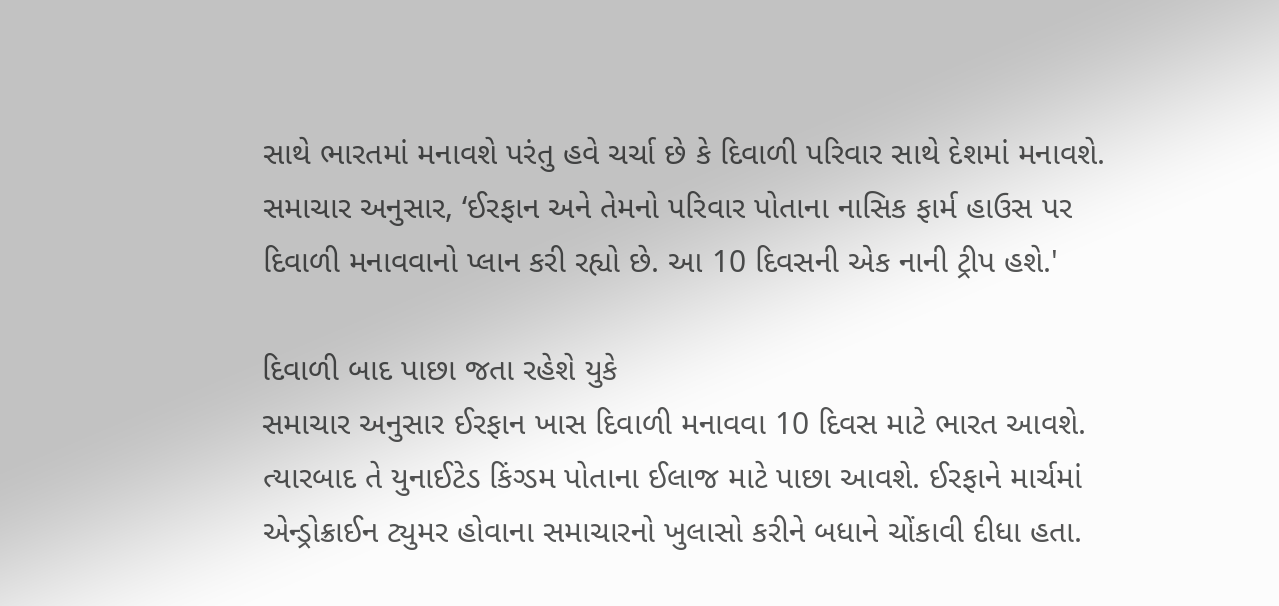સાથે ભારતમાં મનાવશે પરંતુ હવે ચર્ચા છે કે દિવાળી પરિવાર સાથે દેશમાં મનાવશે. સમાચાર અનુસાર, ‘ઈરફાન અને તેમનો પરિવાર પોતાના નાસિક ફાર્મ હાઉસ પર દિવાળી મનાવવાનો પ્લાન કરી રહ્યો છે. આ 10 દિવસની એક નાની ટ્રીપ હશે.'

દિવાળી બાદ પાછા જતા રહેશે યુકે
સમાચાર અનુસાર ઈરફાન ખાસ દિવાળી મનાવવા 10 દિવસ માટે ભારત આવશે. ત્યારબાદ તે યુનાઈટેડ કિંગ્ડમ પોતાના ઈલાજ માટે પાછા આવશે. ઈરફાને માર્ચમાં એન્ડ્રોક્રાઈન ટ્યુમર હોવાના સમાચારનો ખુલાસો કરીને બધાને ચોંકાવી દીધા હતા.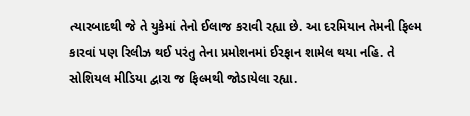ત્યારબાદથી જે તે યુકેમાં તેનો ઈલાજ કરાવી રહ્યા છે. આ દરમિયાન તેમની ફિલ્મ કારવાં પણ રિલીઝ થઈ પરંતુ તેના પ્રમોશનમાં ઈરફાન શામેલ થયા નહિ. તે સોશિયલ મીડિયા દ્વારા જ ફિલ્મથી જોડાયેલા રહ્યા.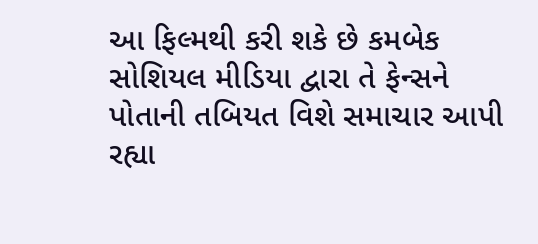આ ફિલ્મથી કરી શકે છે કમબેક
સોશિયલ મીડિયા દ્વારા તે ફેન્સને પોતાની તબિયત વિશે સમાચાર આપી રહ્યા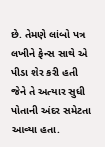છે. તેમણે લાંબો પત્ર લખીને ફેન્સ સાથે એ પીડા શેર કરી હતી જેને તે અત્યાર સુધી પોતાની અંદર સમેટતા આવ્યા હતા.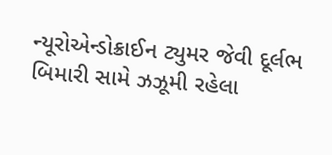ન્યૂરોએન્ડોક્રાઈન ટ્યુમર જેવી દૂર્લભ બિમારી સામે ઝઝૂમી રહેલા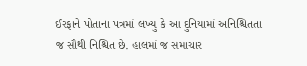ઈરફાને પોતાના પત્રમાં લખ્યુ કે આ દુનિયામાં અનિશ્ચિતતા જ સૌથી નિશ્ચિત છે. હાલમાં જ સમાચાર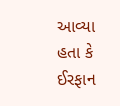આવ્યા હતા કે ઈરફાન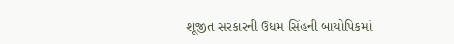શૂજીત સરકારની ઉધમ સિંહની બાયોપિકમાં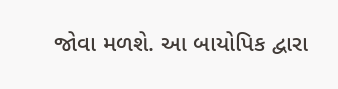જોવા મળશે. આ બાયોપિક દ્વારા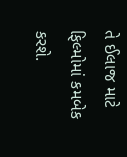તે ઈલાજ માટે ફિલ્મોમાં કમબેક કરશે.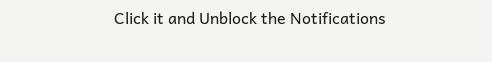Click it and Unblock the Notifications